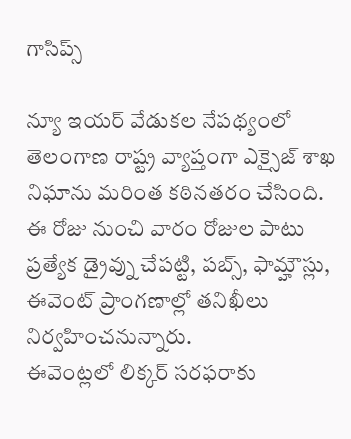గాసిప్స్

న్యూ ఇయర్ వేడుకల నేపథ్యంలో తెలంగాణ రాష్ట్ర వ్యాప్తంగా ఎక్సైజ్ శాఖ నిఘాను మరింత కఠినతరం చేసింది. ఈ రోజు నుంచి వారం రోజుల పాటు ప్రత్యేక డ్రైవ్ను చేపట్టి, పబ్స్, ఫామ్హౌస్లు, ఈవెంట్ ప్రాంగణాల్లో తనిఖీలు నిర్వహించనున్నారు.
ఈవెంట్లలో లిక్కర్ సరఫరాకు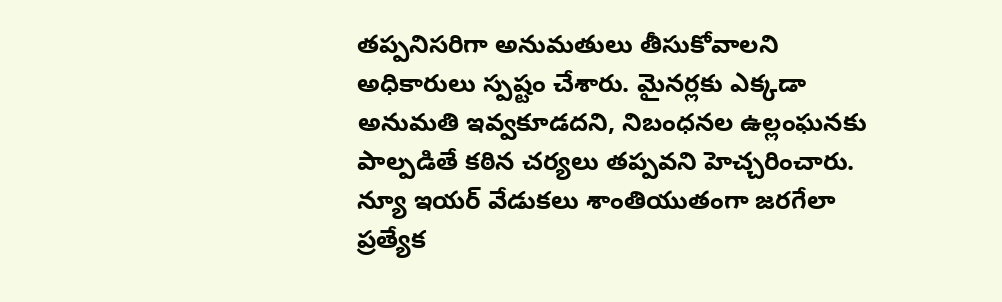తప్పనిసరిగా అనుమతులు తీసుకోవాలని అధికారులు స్పష్టం చేశారు. మైనర్లకు ఎక్కడా అనుమతి ఇవ్వకూడదని, నిబంధనల ఉల్లంఘనకు పాల్పడితే కఠిన చర్యలు తప్పవని హెచ్చరించారు. న్యూ ఇయర్ వేడుకలు శాంతియుతంగా జరగేలా ప్రత్యేక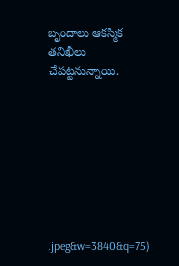బృందాలు ఆకస్మిక తనిఖీలు చేపట్టనున్నాయి.








.jpeg&w=3840&q=75)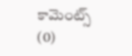కామెంట్స్ (0)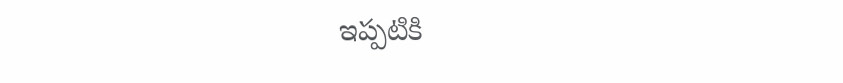ఇప్పటికి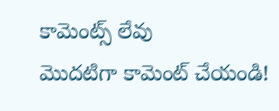కామెంట్స్ లేవు
మొదటిగా కామెంట్ చేయండి!